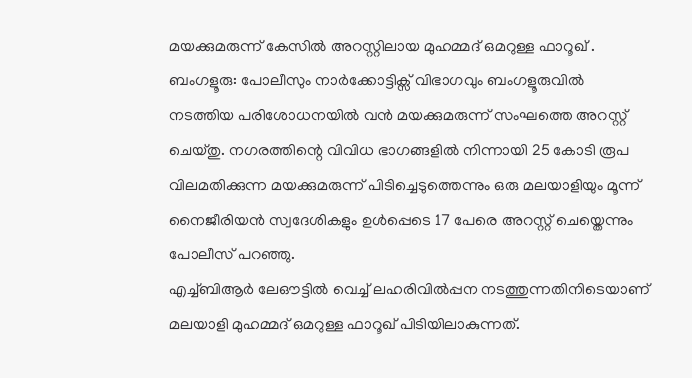മയക്കുമരുന്ന് കേസിൽ അറസ്റ്റിലായ മുഹമ്മദ് ഒമറുള്ള ഫാറൂഖ് .
ബംഗളൂരു: പോലീസും നാർക്കോട്ടിക്സ് വിഭാഗവും ബംഗളൂരുവിൽ നടത്തിയ പരിശോധനയിൽ വൻ മയക്കുമരുന്ന് സംഘത്തെ അറസ്റ്റ് ചെയ്തു. നഗരത്തിന്റെ വിവിധ ഭാഗങ്ങളിൽ നിന്നായി 25 കോടി രൂപ വിലമതിക്കുന്ന മയക്കുമരുന്ന് പിടിച്ചെടുത്തെന്നും ഒരു മലയാളിയും മൂന്ന് നൈജീരിയൻ സ്വദേശികളും ഉൾപ്പെടെ 17 പേരെ അറസ്റ്റ് ചെയ്തെന്നും പോലീസ് പറഞ്ഞു.
എച്ച്ബിആർ ലേഔട്ടിൽ വെച്ച് ലഹരിവിൽപ്പന നടത്തുന്നതിനിടെയാണ് മലയാളി മുഹമ്മദ് ഒമറുള്ള ഫാറൂഖ് പിടിയിലാകുന്നത്.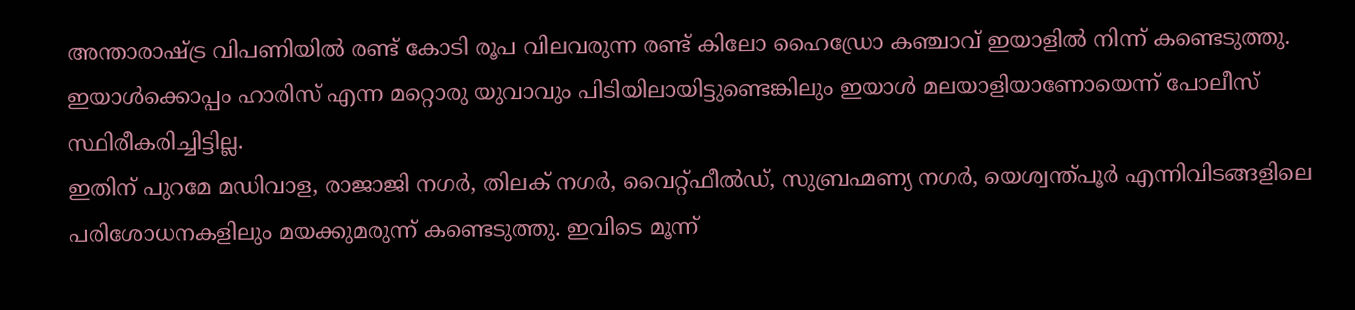അന്താരാഷ്ട്ര വിപണിയിൽ രണ്ട് കോടി രൂപ വിലവരുന്ന രണ്ട് കിലോ ഹൈഡ്രോ കഞ്ചാവ് ഇയാളിൽ നിന്ന് കണ്ടെടുത്തു. ഇയാൾക്കൊപ്പം ഹാരിസ് എന്ന മറ്റൊരു യുവാവും പിടിയിലായിട്ടുണ്ടെങ്കിലും ഇയാൾ മലയാളിയാണോയെന്ന് പോലീസ് സ്ഥിരീകരിച്ചിട്ടില്ല.
ഇതിന് പുറമേ മഡിവാള, രാജാജി നഗർ, തിലക് നഗർ, വൈറ്റ്ഫീൽഡ്, സുബ്രഹ്മണ്യ നഗർ, യെശ്വന്ത്പൂർ എന്നിവിടങ്ങളിലെ പരിശോധനകളിലും മയക്കുമരുന്ന് കണ്ടെടുത്തു. ഇവിടെ മൂന്ന്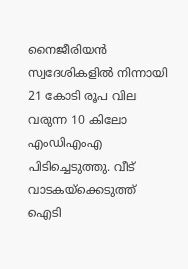നൈജീരിയൻ സ്വദേശികളിൽ നിന്നായി 21 കോടി രൂപ വില വരുന്ന 10 കിലോ എംഡിഎംഎ പിടിച്ചെടുത്തു. വീട് വാടകയ്ക്കെടുത്ത് ഐടി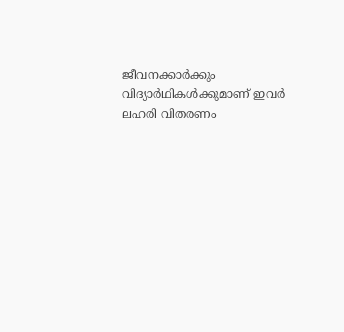ജീവനക്കാർക്കും വിദ്യാർഥികൾക്കുമാണ് ഇവർ ലഹരി വിതരണം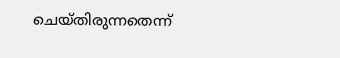ചെയ്തിരുന്നതെന്ന്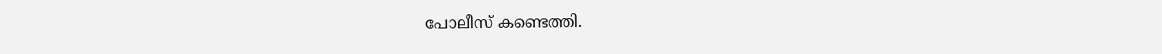പോലീസ് കണ്ടെത്തി.